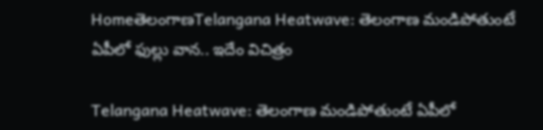HomeతెలంగాణTelangana Heatwave: తెలంగాణ మండిపోతుంటే ఏపీలో ఫుల్లు వాన.. ఇదేం విచిత్రం

Telangana Heatwave: తెలంగాణ మండిపోతుంటే ఏపీలో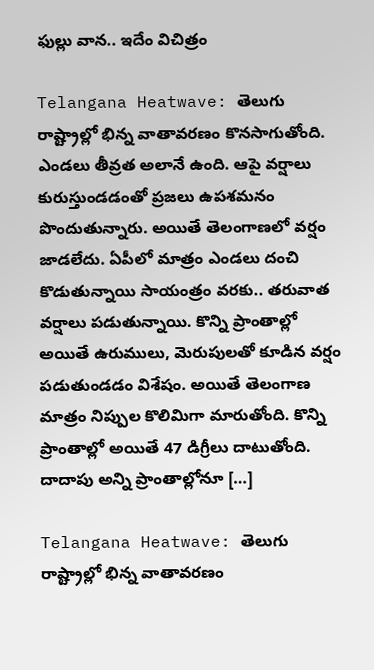ఫుల్లు వాన.. ఇదేం విచిత్రం

Telangana Heatwave: తెలుగు రాష్ట్రాల్లో భిన్న వాతావరణం కొనసాగుతోంది. ఎండలు తీవ్రత అలానే ఉంది. ఆపై వర్షాలు కురుస్తుండడంతో ప్రజలు ఉపశమనం పొందుతున్నారు. అయితే తెలంగాణలో వర్షం జాడలేదు. ఏపీలో మాత్రం ఎండలు దంచి కొడుతున్నాయి సాయంత్రం వరకు.. తరువాత వర్షాలు పడుతున్నాయి. కొన్ని ప్రాంతాల్లో అయితే ఉరుములు, మెరుపులతో కూడిన వర్షం పడుతుండడం విశేషం. అయితే తెలంగాణ మాత్రం నిప్పుల కొలిమిగా మారుతోంది. కొన్ని ప్రాంతాల్లో అయితే 47 డిగ్రీలు దాటుతోంది. దాదాపు అన్ని ప్రాంతాల్లోనూ […]

Telangana Heatwave: తెలుగు రాష్ట్రాల్లో భిన్న వాతావరణం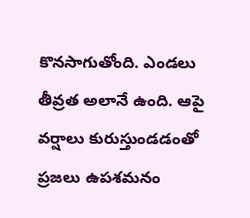కొనసాగుతోంది. ఎండలు తీవ్రత అలానే ఉంది. ఆపై వర్షాలు కురుస్తుండడంతో ప్రజలు ఉపశమనం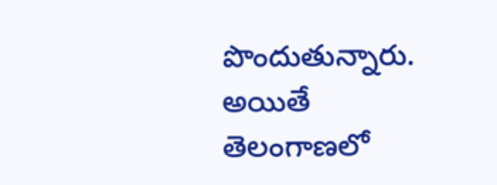పొందుతున్నారు. అయితే తెలంగాణలో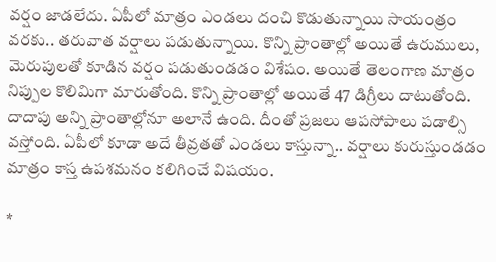వర్షం జాడలేదు. ఏపీలో మాత్రం ఎండలు దంచి కొడుతున్నాయి సాయంత్రం వరకు.. తరువాత వర్షాలు పడుతున్నాయి. కొన్ని ప్రాంతాల్లో అయితే ఉరుములు, మెరుపులతో కూడిన వర్షం పడుతుండడం విశేషం. అయితే తెలంగాణ మాత్రం నిప్పుల కొలిమిగా మారుతోంది. కొన్ని ప్రాంతాల్లో అయితే 47 డిగ్రీలు దాటుతోంది. దాదాపు అన్ని ప్రాంతాల్లోనూ అలానే ఉంది. దీంతో ప్రజలు ఆపసోపాలు పడాల్సి వస్తోంది. ఏపీలో కూడా అదే తీవ్రతతో ఎండలు కాస్తున్నా.. వర్షాలు కురుస్తుండడం మాత్రం కాస్త ఉపశమనం కలిగించే విషయం.

*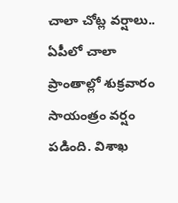చాలా చోట్ల వర్షాలు..
ఏపీలో చాలా ప్రాంతాల్లో శుక్రవారం సాయంత్రం వర్షం పడింది. విశాఖ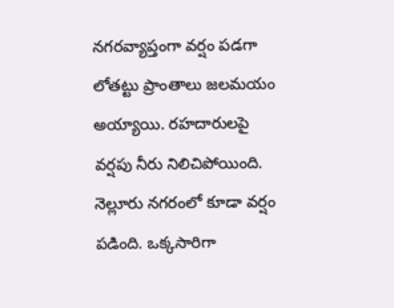నగరవ్యాప్తంగా వర్షం పడగా లోతట్టు ప్రాంతాలు జలమయం అయ్యాయి. రహదారులపై వర్షపు నీరు నిలిచిపోయింది. నెల్లూరు నగరంలో కూడా వర్షం పడింది. ఒక్కసారిగా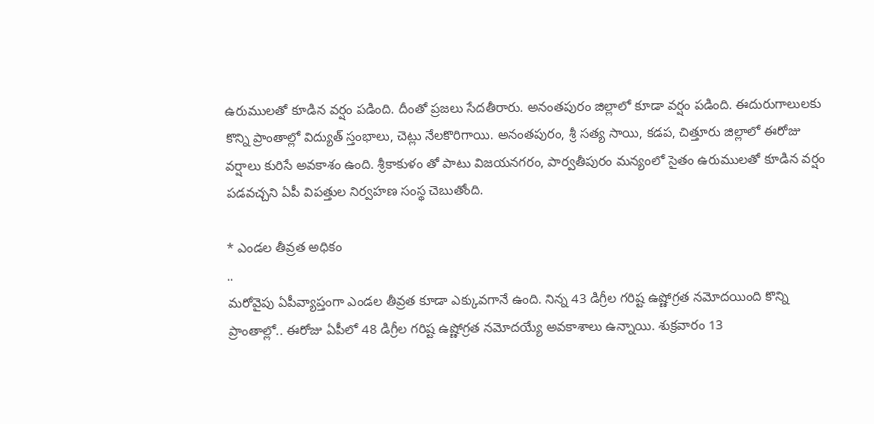ఉరుములతో కూడిన వర్షం పడింది. దీంతో ప్రజలు సేదతీరారు. అనంతపురం జిల్లాలో కూడా వర్షం పడింది. ఈదురుగాలులకు కొన్ని ప్రాంతాల్లో విద్యుత్ స్తంభాలు, చెట్లు నేలకొరిగాయి. అనంతపురం, శ్రీ సత్య సాయి, కడప, చిత్తూరు జిల్లాలో ఈరోజు వర్షాలు కురిసే అవకాశం ఉంది. శ్రీకాకుళం తో పాటు విజయనగరం, పార్వతీపురం మన్యంలో సైతం ఉరుములతో కూడిన వర్షం పడవచ్చని ఏపీ విపత్తుల నిర్వహణ సంస్థ చెబుతోంది.

* ఎండల తీవ్రత అధికం
..
మరోవైపు ఏపీవ్యాప్తంగా ఎండల తీవ్రత కూడా ఎక్కువగానే ఉంది. నిన్న 43 డిగ్రీల గరిష్ట ఉష్ణోగ్రత నమోదయింది కొన్ని ప్రాంతాల్లో.. ఈరోజు ఏపీలో 48 డిగ్రీల గరిష్ట ఉష్ణోగ్రత నమోదయ్యే అవకాశాలు ఉన్నాయి. శుక్రవారం 13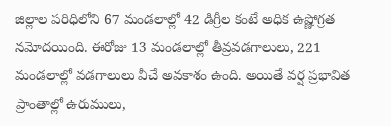జిల్లాల పరిధిలోని 67 మండలాల్లో 42 డిగ్రీల కంటే అధిక ఉష్ణోగ్రత నమోదయింది. ఈరోజు 13 మండలాల్లో తీవ్రవడగాలులు, 221 మండలాల్లో వడగాలులు వీచే అవకాశం ఉంది. అయితే వర్ష ప్రభావిత ప్రాంతాల్లో ఉరుములు,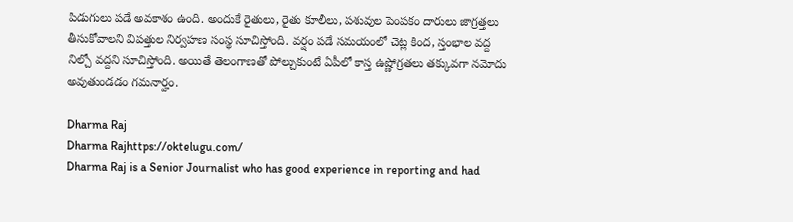పిడుగులు పడే అవకాశం ఉంది. అందుకే రైతులు, రైతు కూలీలు, పశువుల పెంపకం దారులు జాగ్రత్తలు తీసుకోవాలని విపత్తుల నిర్వహణ సంస్థ సూచిస్తోంది. వర్షం పడే సమయంలో చెట్ల కింద, స్తంభాల వద్ద నిల్చో వద్దని సూచిస్తోంది. అయితే తెలంగాణతో పోల్చుకుంటే ఏపీలో కాస్త ఉష్ణోగ్రతలు తక్కువగా నమోదు అవుతుండడం గమనార్హం.

Dharma Raj
Dharma Rajhttps://oktelugu.com/
Dharma Raj is a Senior Journalist who has good experience in reporting and had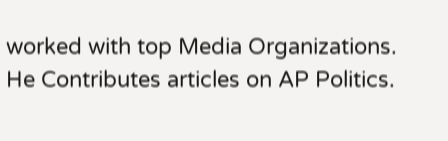worked with top Media Organizations. He Contributes articles on AP Politics.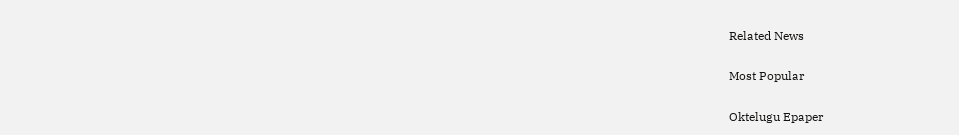Related News

Most Popular

Oktelugu Epaper